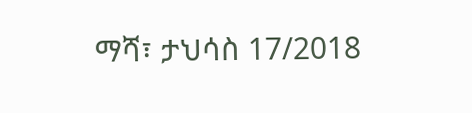ማሻ፣ ታህሳስ 17/2018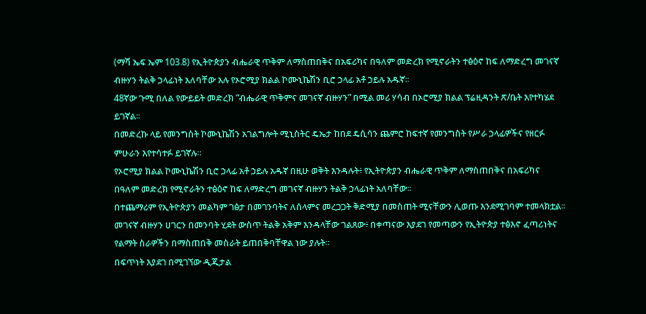(ማሻ ኤፍ ኤም 103.8) የኢትዮጵያን ብሔራዊ ጥቅም ለማስጠበቅና በአፍሪካና በዓለም መድረክ የሚኖራትን ተፅዕኖ ከፍ ለማድረግ መገናኛ ብዙሃን ትልቅ ኃላፊነት አለባቸው አሉ የኦሮሚያ ክልል ኮሙኒኬሽን ቢሮ ኃላፊ አቶ ኃይሉ አዱኛ፡፡
48ኛው ጉሚ በለል የውይይት መድረክ “ብሔራዊ ጥቅምና መገናኛ ብዙሃን” በሚል መሪ ሃሳብ በኦሮሚያ ክልል ፕሬዚዳንት ጽ/ቤት እየተካሄደ ይገኛል፡፡
በመድረኩ ላይ የመንግስት ኮሙኒኬሽን አገልግሎት ሚኒስትር ዴኤታ ከበደ ዴሲሳን ጨምሮ ከፍተኛ የመንግስት የሥራ ኃላፊዎችና የዘርፉ ምሁራን እየተሳተፉ ይገኛሉ።
የኦሮሚያ ክልል ኮሙኒኬሽን ቢሮ ኃላፊ አቶ ኃይሉ አዱኛ በዚሁ ወቅት እንዳሉት፥ የኢትዮጵያን ብሔራዊ ጥቅም ለማስጠበቅና በአፍሪካና በዓለም መድረክ የሚኖራትን ተፅዕኖ ከፍ ለማድረግ መገናኛ ብዙሃን ትልቅ ኃላፊነት አለባቸው፡፡
በተጨማሪም የኢትዮጵያን መልካም ገፅታ በመገንባትና ለሰላምና መረጋጋት ቅድሚያ በመስጠት ሚናቸውን ሊወጡ እንደሚገባም ተመላክቷል፡፡
መገናኛ ብዙሃን ሀገርን በመንባት ሂደት ውስጥ ትልቅ አቅም እንዳላቸው ገልጸው፥ በቀጣናው እያደገ የመጣውን የኢትዮጵያ ተፅእኖ ፈጣሪነትና የልማት ስራዎችን በማስጠበቅ መስራት ይጠበቅባቸዋል ነው ያሉት።
በፍጥነት እያደገ በሚገኘው ዲጂታል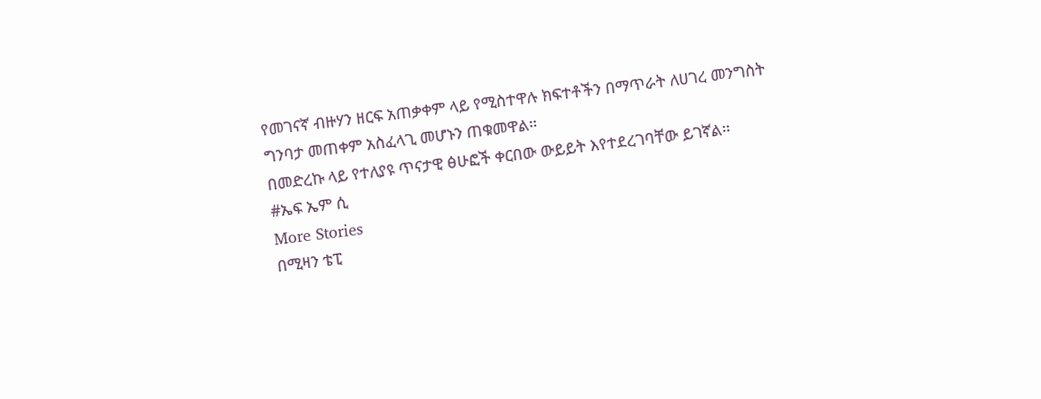የመገናኛ ብዙሃን ዘርፍ አጠቃቀም ላይ የሚስተዋሉ ክፍተቶችን በማጥራት ለሀገረ መንግስት ግንባታ መጠቀም አስፈላጊ መሆኑን ጠቁመዋል።
በመድረኩ ላይ የተለያዩ ጥናታዊ ፅሁፎች ቀርበው ውይይት እየተደረገባቸው ይገኛል፡፡
#ኤፍ ኤም ሲ
More Stories
በሚዛን ቴፒ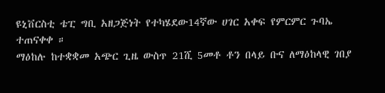ዩኒቨርስቲ ቴፒ ግቢ አዘጋጅነት የተካሄደው14ኛው ሀገር አቀፍ የምርምር ጉባኤ ተጠናቀቀ ።
ማዕከሉ ከተቋቋመ አጭር ጊዜ ውስጥ 21ሺ 5መቶ ቶን በላይ ቡና ለማዕከላዊ ገበያ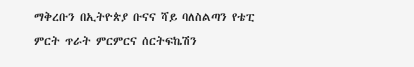ማቅረቡን በኢትዮጵያ ቡናና ሻይ ባለስልጣን የቴፒ ምርት ጥራት ምርምርና ሰርትፍኬሽን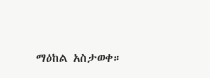ማዕከል አስታወቀ።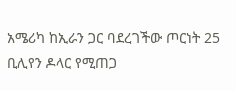አሜሪካ ከኢራን ጋር ባደረገችው ጦርነት 25 ቢሊየን ዶላር የሚጠጋ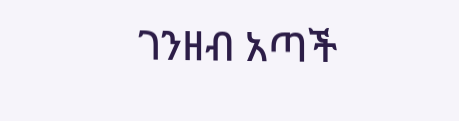ገንዘብ አጣች